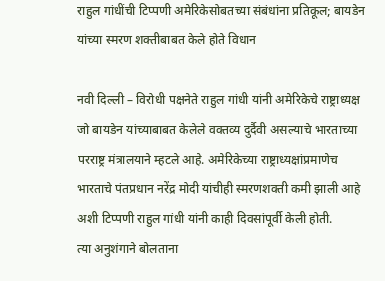राहुल गांधींची टिप्पणी अमेरिकेसोबतच्या संबंधांना प्रतिकूल; बायडेन यांच्या स्मरण शक्तीबाबत केले होते विधान

नवी दिल्ली – विरोधी पक्षनेते राहुल गांधी यांनी अमेरिकेचे राष्ट्राध्यक्ष जो बायडेन यांच्याबाबत केलेले वक्तव्य दुर्दैवी असल्याचे भारताच्या परराष्ट्र मंत्रालयाने म्हटले आहे. अमेरिकेच्या राष्ट्राध्यक्षांप्रमाणेच भारताचे पंतप्रधान नरेंद्र मोदी यांचीही स्मरणशक्ती कमी झाली आहे अशी टिप्पणी राहुल गांधी यांनी काही दिवसांपूर्वी केली होती.
त्या अनुशंगाने बोलताना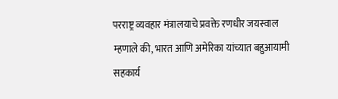परराष्ट्र व्यवहार मंत्रालयाचे प्रवक्ते रणधीर जयस्वाल म्हणाले की, भारत आणि अमेरिका यांच्यात बहुआयामी सहकार्य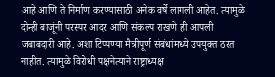आहे आणि ते निर्माण करण्यासाठी अनेक वर्षे लागली आहेत. त्यामुळे दोन्ही बाजूंनी परस्पर आदर आणि संकल्प राखणे ही आपली जबाबदारी आहे. अशा टिप्पण्या मैत्रीपूर्ण संबंधांमध्ये उपयुक्त ठरत नाहीत. त्यामुळे विरोधी पक्षनेत्याने राष्ट्राध्यक्ष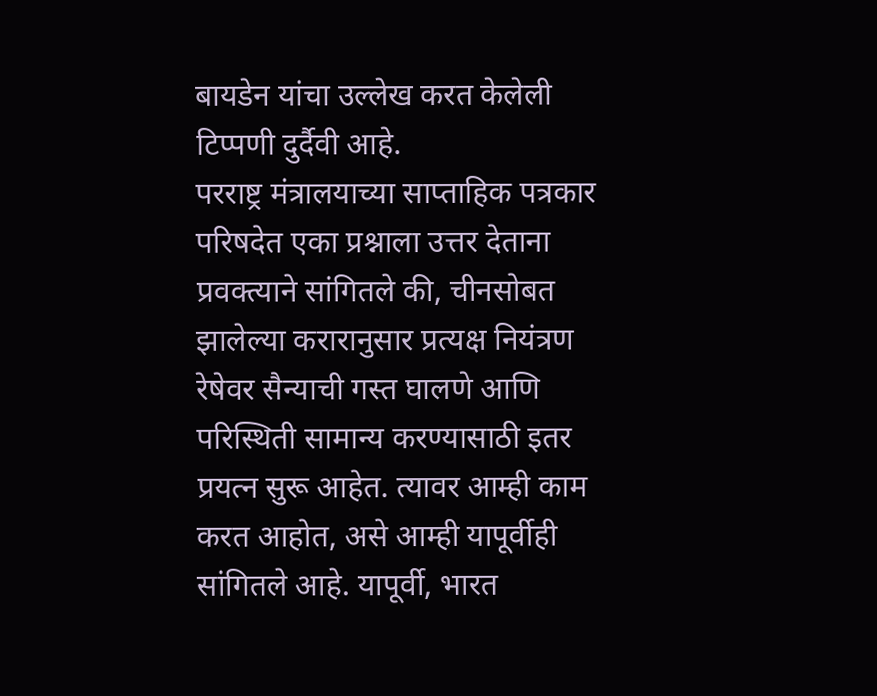बायडेन यांचा उल्लेख करत केलेली टिप्पणी दुर्दैवी आहे.
परराष्ट्र मंत्रालयाच्या साप्ताहिक पत्रकार परिषदेत एका प्रश्नाला उत्तर देताना प्रवक्त्याने सांगितले की, चीनसोबत झालेल्या करारानुसार प्रत्यक्ष नियंत्रण रेषेवर सैन्याची गस्त घालणे आणि परिस्थिती सामान्य करण्यासाठी इतर प्रयत्न सुरू आहेत. त्यावर आम्ही काम करत आहोत, असे आम्ही यापूर्वीही सांगितले आहे. यापूर्वी, भारत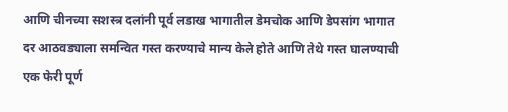आणि चीनच्या सशस्त्र दलांनी पूर्व लडाख भागातील डेमचोक आणि डेपसांग भागात दर आठवड्याला समन्वित गस्त करण्याचे मान्य केले होते आणि तेथे गस्त घालण्याची एक फेरी पूर्ण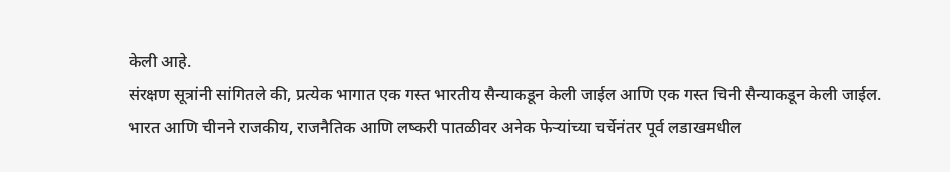केली आहे.
संरक्षण सूत्रांनी सांगितले की, प्रत्येक भागात एक गस्त भारतीय सैन्याकडून केली जाईल आणि एक गस्त चिनी सैन्याकडून केली जाईल.
भारत आणि चीनने राजकीय, राजनैतिक आणि लष्करी पातळीवर अनेक फेऱ्यांच्या चर्चेनंतर पूर्व लडाखमधील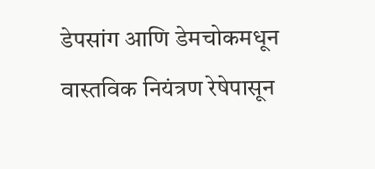डेपसांग आणि डेमचोकमधून वास्तविक नियंत्रण रेषेपासून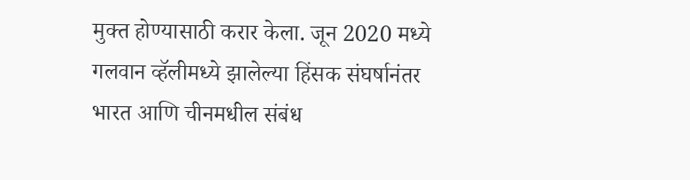मुक्त होण्यासाठी करार केला. जून 2020 मध्ये गलवान व्हॅलीमध्ये झालेल्या हिंसक संघर्षानंतर भारत आणि चीनमधील संबंध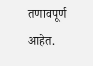तणावपूर्ण आहेत.